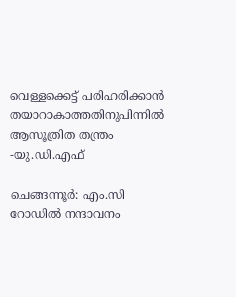വെള്ളക്കെട്ട് പരിഹരിക്കാന്‍ തയാറാകാത്തതിനുപിന്നില്‍ ആസൂത്രിത തന്ത്രം -യു.ഡി.എഫ്

ചെങ്ങന്നൂര്‍: എം.സി റോഡില്‍ നന്ദാവനം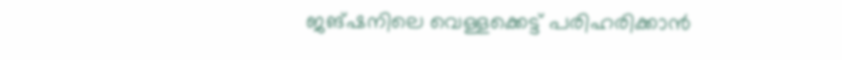ജങ്ഷനിലെ വെള്ളക്കെട്ട് പരിഹരിക്കാന്‍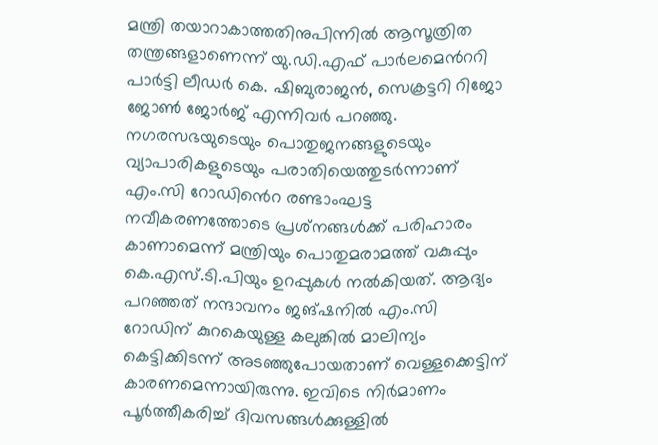മന്ത്രി തയാറാകാത്തതിനുപിന്നില്‍ ആസൂത്രിത തന്ത്രങ്ങളാണെന്ന് യു.ഡി.എഫ് പാര്‍ലമെന്‍ററി പാര്‍ട്ടി ലീഡര്‍ കെ. ഷിബുരാജന്‍, സെക്രട്ടറി റിജോ ജോണ്‍ ജോര്‍ജ് എന്നിവര്‍ പറഞ്ഞു. നഗരസഭയുടെയും പൊതുജനങ്ങളുടെയും വ്യാപാരികളുടെയും പരാതിയെത്തുടര്‍ന്നാണ് എം.സി റോഡി‍ൻെറ രണ്ടാംഘട്ട നവീകരണത്തോടെ പ്രശ്‌നങ്ങള്‍ക്ക് പരിഹാരം കാണാമെന്ന് മന്ത്രിയും പൊതുമരാമത്ത് വകുപ്പും കെ.എസ്.ടി.പിയും ഉറപ്പുകൾ നല്‍കിയത്. ആദ്യം പറഞ്ഞത് നന്ദാവനം ജങ്ഷനില്‍ എം.സി റോഡിന് കുറകെയുള്ള കലുങ്കില്‍ മാലിന്യം കെട്ടിക്കിടന്ന് അടഞ്ഞുപോയതാണ് വെള്ളക്കെട്ടിന് കാരണമെന്നായിരുന്നു. ഇവിടെ നിര്‍മാണം പൂര്‍ത്തീകരിച്ച് ദിവസങ്ങള്‍ക്കുള്ളില്‍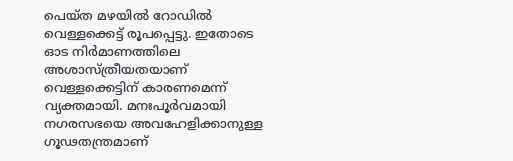പെയ്ത മഴയില്‍ റോഡില്‍ വെള്ളക്കെട്ട് രൂപപ്പെട്ടു. ഇതോടെ ഓട നിര്‍മാണത്തിലെ അശാസ്ത്രീയതയാണ് വെള്ളക്കെട്ടിന് കാരണമെന്ന് വ്യക്തമായി. മനഃപൂര്‍വമായി നഗരസഭയെ അവഹേളിക്കാനുള്ള ഗൂഢതന്ത്രമാണ്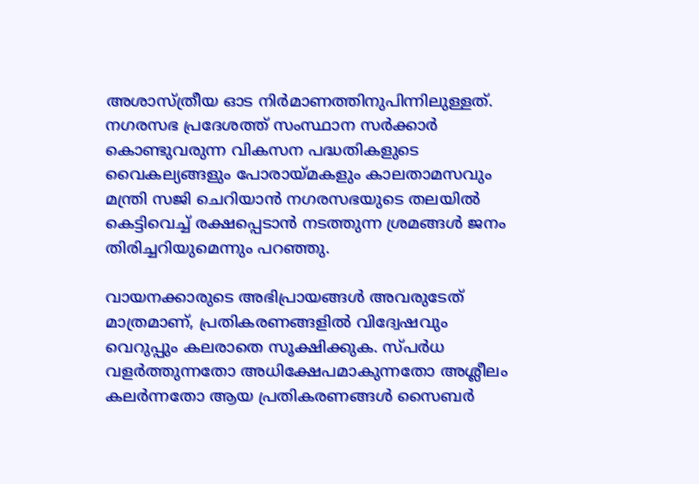അശാസ്ത്രീയ ഓട നിര്‍മാണത്തിനുപിന്നിലുള്ളത്. നഗരസഭ പ്രദേശത്ത് സംസ്ഥാന സര്‍ക്കാര്‍ കൊണ്ടുവരുന്ന വികസന പദ്ധതികളുടെ വൈകല്യങ്ങളും പോരായ്മകളും കാലതാമസവും മന്ത്രി സജി ചെറിയാന്‍ നഗരസഭയുടെ തലയില്‍ കെട്ടിവെച്ച് രക്ഷപ്പെടാന്‍ നടത്തുന്ന ശ്രമങ്ങള്‍ ജനം തിരിച്ചറിയുമെന്നും പറഞ്ഞു.

വായനക്കാരുടെ അഭിപ്രായങ്ങള്‍ അവരുടേത് മാത്രമാണ്, പ്രതികരണങ്ങളിൽ വിദ്വേഷവും വെറുപ്പും കലരാതെ സൂക്ഷിക്കുക. സ്പർധ വളർത്തുന്നതോ അധിക്ഷേപമാകുന്നതോ അശ്ലീലം കലർന്നതോ ആയ പ്രതികരണങ്ങൾ സൈബർ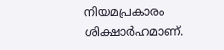നിയമപ്രകാരം ശിക്ഷാർഹമാണ്.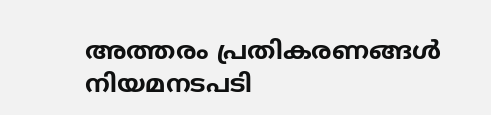അത്തരം പ്രതികരണങ്ങൾ നിയമനടപടി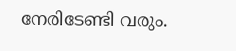നേരിടേണ്ടി വരും.